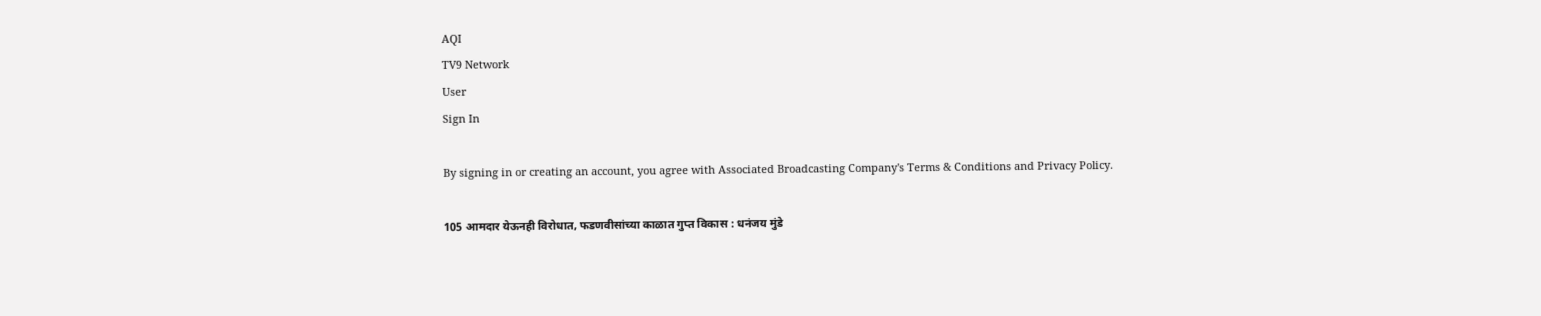AQI
TV9 Network
User
Sign In

By signing in or creating an account, you agree with Associated Broadcasting Company's Terms & Conditions and Privacy Policy.

105 आमदार येऊनही विरोधात, फडणवीसांच्या काळात गुप्त विकास : धनंजय मुंडे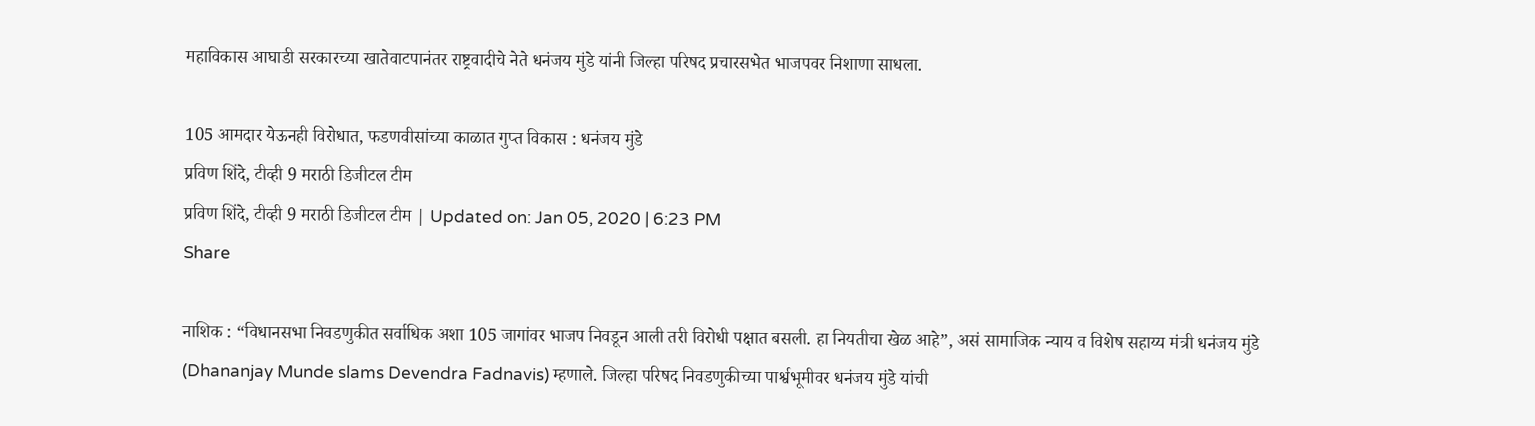महाविकास आघाडी सरकारच्या खातेवाटपानंतर राष्ट्रवादीचे नेते धनंजय मुंडे यांनी जिल्हा परिषद प्रचारसभेत भाजपवर निशाणा साधला.

105 आमदार येऊनही विरोधात, फडणवीसांच्या काळात गुप्त विकास : धनंजय मुंडे
प्रविण शिंदे, टीव्ही 9 मराठी डिजीटल टीम
प्रविण शिंदे, टीव्ही 9 मराठी डिजीटल टीम | Updated on: Jan 05, 2020 | 6:23 PM
Share

नाशिक : “विधानसभा निवडणुकीत सर्वाधिक अशा 105 जागांवर भाजप निवडून आली तरी विरोधी पक्षात बसली. हा नियतीचा खेळ आहे”, असं सामाजिक न्याय व विशेष सहाय्य मंत्री धनंजय मुंडे (Dhananjay Munde slams Devendra Fadnavis) म्हणाले. जिल्हा परिषद निवडणुकीच्या पार्श्वभूमीवर धनंजय मुंडे यांची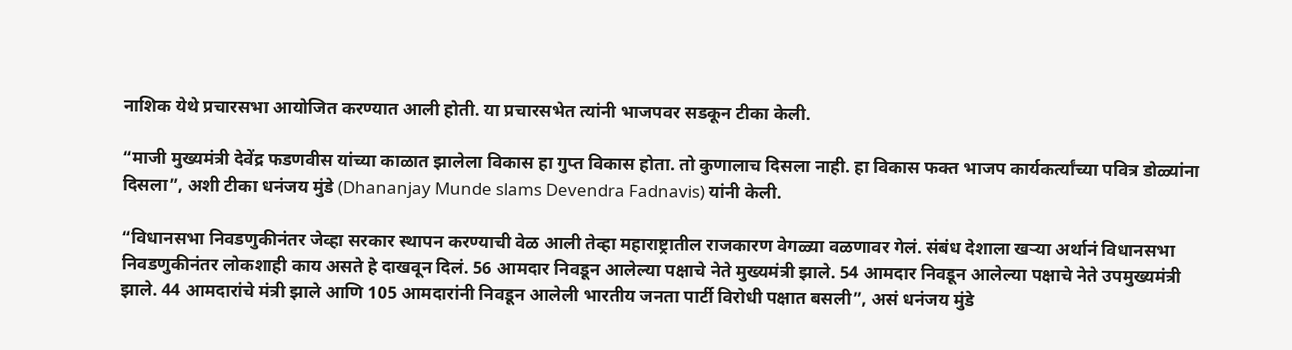नाशिक येथे प्रचारसभा आयोजित करण्यात आली होती. या प्रचारसभेत त्यांनी भाजपवर सडकून टीका केली.

“माजी मुख्यमंत्री देवेंद्र फडणवीस यांच्या काळात झालेला विकास हा गुप्त विकास होता. तो कुणालाच दिसला नाही. हा विकास फक्त भाजप कार्यकर्त्यांच्या पवित्र डोळ्यांना दिसला”, अशी टीका धनंजय मुंडे (Dhananjay Munde slams Devendra Fadnavis) यांनी केली.

“विधानसभा निवडणुकीनंतर जेव्हा सरकार स्थापन करण्याची वेळ आली तेव्हा महाराष्ट्रातील राजकारण वेगळ्या वळणावर गेलं. संबंध देशाला खऱ्या अर्थानं विधानसभा निवडणुकीनंतर लोकशाही काय असते हे दाखवून दिलं. 56 आमदार निवडून आलेल्या पक्षाचे नेते मुख्यमंत्री झाले. 54 आमदार निवडून आलेल्या पक्षाचे नेते उपमुख्यमंत्री झाले. 44 आमदारांचे मंत्री झाले आणि 105 आमदारांनी निवडून आलेली भारतीय जनता पार्टी विरोधी पक्षात बसली”, असं धनंजय मुंडे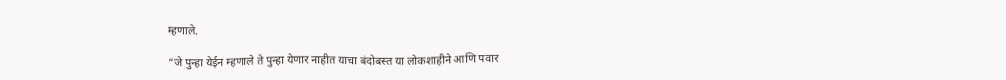म्हणाले.

“जे पुन्हा येईन म्हणाले ते पुन्हा येणार नाहीत याचा बंदोबस्त या लोकशाहीने आणि पवार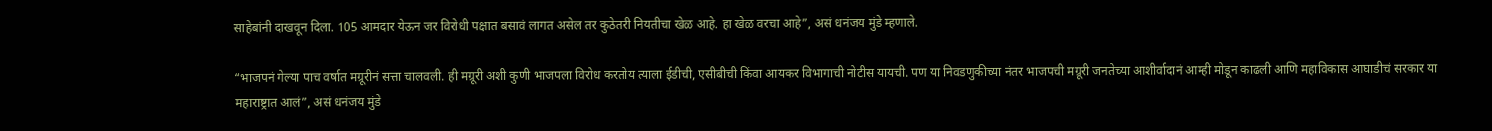साहेबांनी दाखवून दिला. 105 आमदार येऊन जर विरोधी पक्षात बसावं लागत असेल तर कुठेतरी नियतीचा खेळ आहे. हा खेळ वरचा आहे”, असं धनंजय मुंडे म्हणाले.

“भाजपनं गेल्या पाच वर्षात मग्रूरीनं सत्ता चालवली. ही मग्रूरी अशी कुणी भाजपला विरोध करतोय त्याला ईडीची, एसीबीची किंवा आयकर विभागाची नोटीस यायची. पण या निवडणुकीच्या नंतर भाजपची मग्रूरी जनतेच्या आशीर्वादानं आम्ही मोडून काढली आणि महाविकास आघाडीचं सरकार या महाराष्ट्रात आलं”, असं धनंजय मुंडे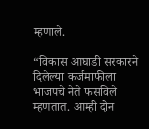म्हणाले.

“विकास आघाडी सरकारने दिलेल्या कर्जमाफीला भाजपचे नेते फसविले म्हणतात. आम्ही दोन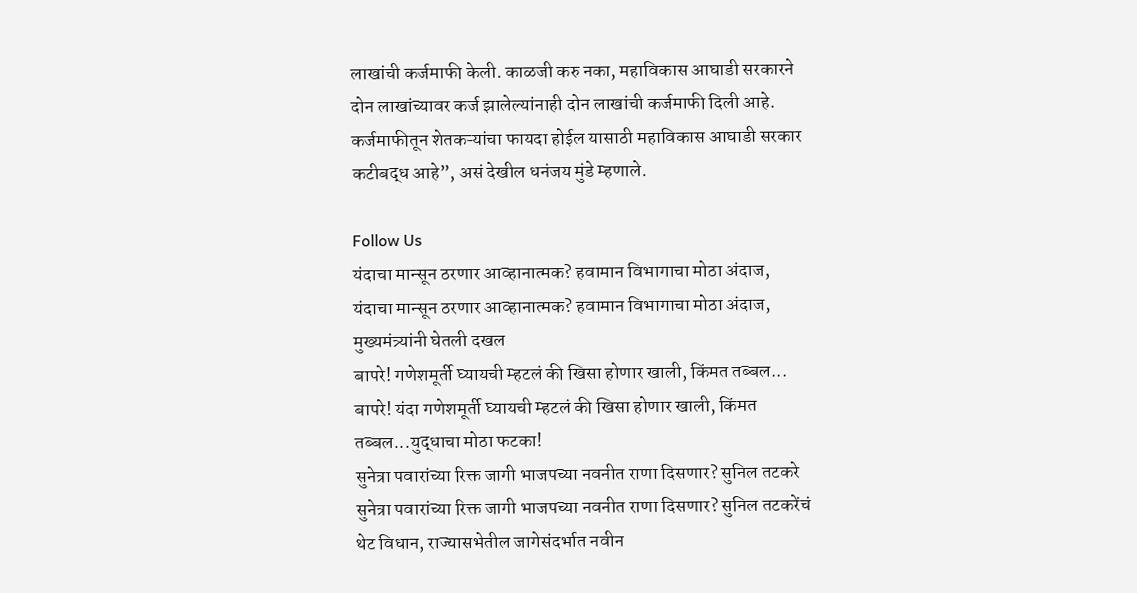लाखांची कर्जमाफी केली. काळजी करु नका, महाविकास आघाडी सरकारने दोन लाखांच्यावर कर्ज झालेल्यांनाही दोन लाखांची कर्जमाफी दिली आहे. कर्जमाफीतून शेतकऱ्यांचा फायदा होईल यासाठी महाविकास आघाडी सरकार कटीबद्ध आहे”, असं देखील धनंजय मुंडे म्हणाले.

Follow Us
यंदाचा मान्सून ठरणार आव्हानात्मक? हवामान विभागाचा मोठा अंदाज,
यंदाचा मान्सून ठरणार आव्हानात्मक? हवामान विभागाचा मोठा अंदाज, मुख्यमंत्र्यांनी घेतली दखल
बापरे! गणेशमूर्ती घ्यायची म्हटलं की खिसा होणार खाली, किंमत तब्बल...
बापरे! यंदा गणेशमूर्ती घ्यायची म्हटलं की खिसा होणार खाली, किंमत तब्बल...युद्धाचा मोठा फटका!
सुनेत्रा पवारांच्या रिक्त जागी भाजपच्या नवनीत राणा दिसणार? सुनिल तटकरे
सुनेत्रा पवारांच्या रिक्त जागी भाजपच्या नवनीत राणा दिसणार? सुनिल तटकरेंचं थेट विधान, राज्यासभेतील जागेसंदर्भात नवीन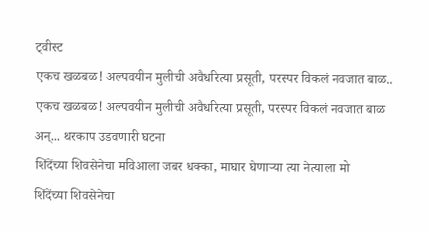ट्वीस्ट
एकच खळबळ! अल्पवयीन मुलीची अवैधरित्या प्रसूती, परस्पर विकलं नवजात बाळ..
एकच खळबळ! अल्पवयीन मुलीची अवैधरित्या प्रसूती, परस्पर विकलं नवजात बाळ अन्... थरकाप उडवणारी घटना
शिंदेंच्या शिवसेनेचा मविआला जबर धक्का, माघार घेणाऱ्या त्या नेत्याला मो
शिंदेंच्या शिवसेनेचा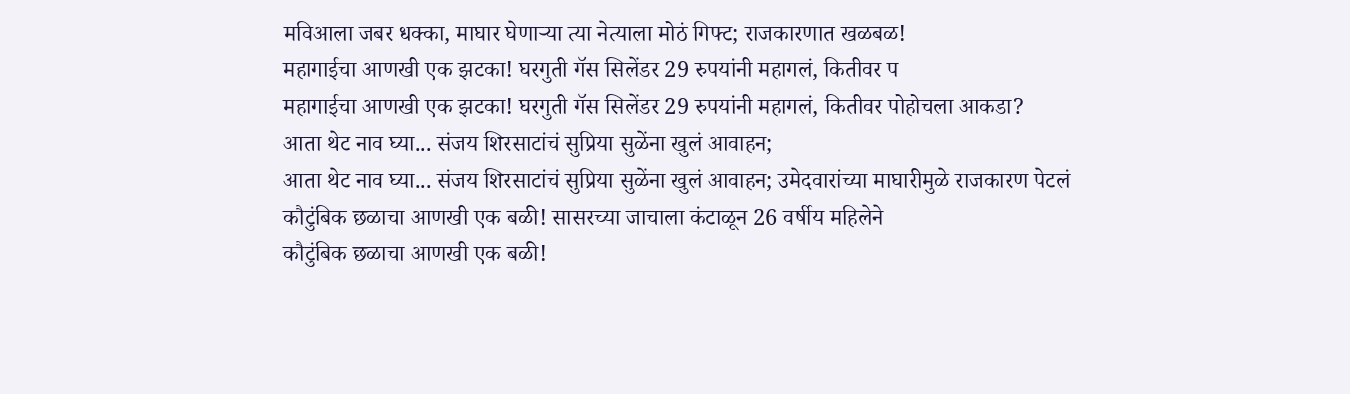मविआला जबर धक्का, माघार घेणाऱ्या त्या नेत्याला मोठं गिफ्ट; राजकारणात खळबळ!
महागाईचा आणखी एक झटका! घरगुती गॅस सिलेंडर 29 रुपयांनी महागलं, कितीवर प
महागाईचा आणखी एक झटका! घरगुती गॅस सिलेंडर 29 रुपयांनी महागलं, कितीवर पोहोचला आकडा?
आता थेट नाव घ्या... संजय शिरसाटांचं सुप्रिया सुळेंना खुलं आवाहन;
आता थेट नाव घ्या... संजय शिरसाटांचं सुप्रिया सुळेंना खुलं आवाहन; उमेदवारांच्या माघारीमुळे राजकारण पेटलं
कौटुंबिक छळाचा आणखी एक बळी! सासरच्या जाचाला कंटाळून 26 वर्षीय महिलेने
कौटुंबिक छळाचा आणखी एक बळी!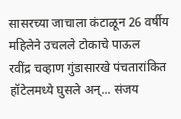सासरच्या जाचाला कंटाळून 26 वर्षीय महिलेने उचलले टोकाचे पाऊल
रवींद्र चव्हाण गुंडासारखे पंचतारांकित हॉटेलमध्ये घुसले अन्... संजय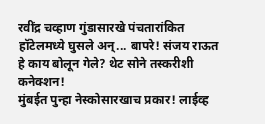रवींद्र चव्हाण गुंडासारखे पंचतारांकित हॉटेलमध्ये घुसले अन्... बापरे! संजय राऊत हे काय बोलून गेले? थेट सोने तस्करीशी कनेक्शन!
मुंबईत पुन्हा नेस्कोसारखाच प्रकार! लाईव्ह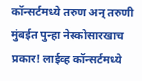कॉन्सर्टमध्ये तरुण अन् तरुणी
मुंबईत पुन्हा नेस्कोसारखाच प्रकार! लाईव्ह कॉन्सर्टमध्ये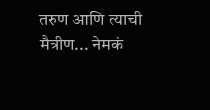तरुण आणि त्याची मैत्रीण... नेमकं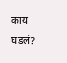काय घडलं?